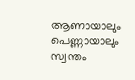ആണായാലും പെണ്ണായാലും സ്വന്തം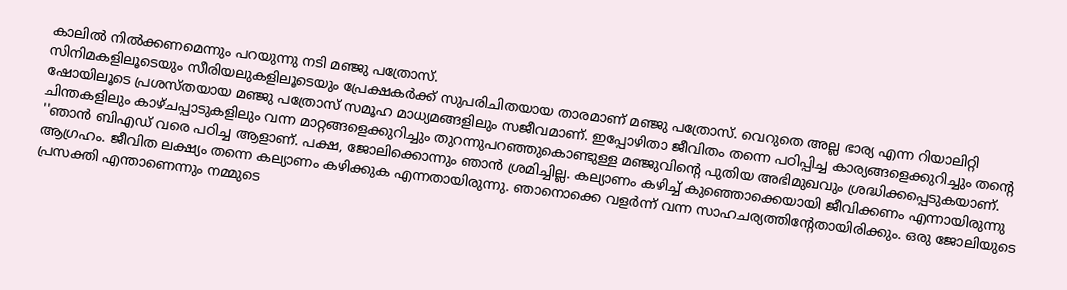കാലിൽ നിൽക്കണമെന്നും പറയുന്നു നടി മഞ്ജു പത്രോസ്.
സിനിമകളിലൂടെയും സീരിയലുകളിലൂടെയും പ്രേക്ഷകർക്ക് സുപരിചിതയായ താരമാണ് മഞ്ജു പത്രോസ്. വെറുതെ അല്ല ഭാര്യ എന്ന റിയാലിറ്റി ഷോയിലൂടെ പ്രശസ്തയായ മഞ്ജു പത്രോസ് സമൂഹ മാധ്യമങ്ങളിലും സജീവമാണ്. ഇപ്പോഴിതാ ജീവിതം തന്നെ പഠിപ്പിച്ച കാര്യങ്ങളെക്കുറിച്ചും തന്റെ ചിന്തകളിലും കാഴ്ചപ്പാടുകളിലും വന്ന മാറ്റങ്ങളെക്കുറിച്ചും തുറന്നുപറഞ്ഞുകൊണ്ടുള്ള മഞ്ജുവിന്റെ പുതിയ അഭിമുഖവും ശ്രദ്ധിക്കപ്പെടുകയാണ്.
''ഞാൻ ബിഎഡ് വരെ പഠിച്ച ആളാണ്. പക്ഷ, ജോലിക്കൊന്നും ഞാൻ ശ്രമിച്ചില്ല. കല്യാണം കഴിച്ച് കുഞ്ഞൊക്കെയായി ജീവിക്കണം എന്നായിരുന്നു ആഗ്രഹം. ജീവിത ലക്ഷ്യം തന്നെ കല്യാണം കഴിക്കുക എന്നതായിരുന്നു. ഞാനൊക്കെ വളർന്ന് വന്ന സാഹചര്യത്തിന്റേതായിരിക്കും. ഒരു ജോലിയുടെ പ്രസക്തി എന്താണെന്നും നമ്മുടെ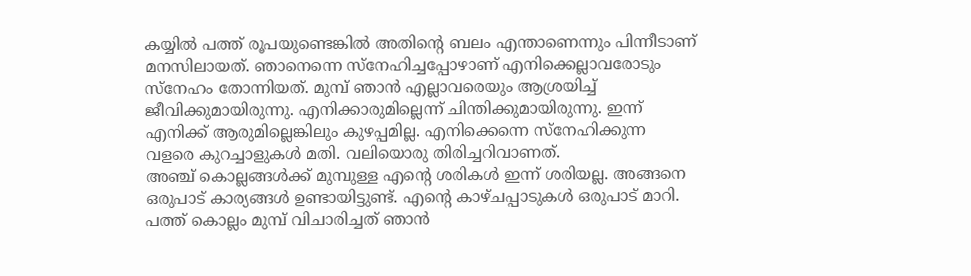കയ്യിൽ പത്ത് രൂപയുണ്ടെങ്കിൽ അതിന്റെ ബലം എന്താണെന്നും പിന്നീടാണ് മനസിലായത്. ഞാനെന്നെ സ്നേഹിച്ചപ്പോഴാണ് എനിക്കെല്ലാവരോടും സ്നേഹം തോന്നിയത്. മുമ്പ് ഞാൻ എല്ലാവരെയും ആശ്രയിച്ച് ജീവിക്കുമായിരുന്നു. എനിക്കാരുമില്ലെന്ന് ചിന്തിക്കുമായിരുന്നു. ഇന്ന് എനിക്ക് ആരുമില്ലെങ്കിലും കുഴപ്പമില്ല. എനിക്കെന്നെ സ്നേഹിക്കുന്ന വളരെ കുറച്ചാളുകൾ മതി. വലിയൊരു തിരിച്ചറിവാണത്.
അഞ്ച് കൊല്ലങ്ങൾക്ക് മുമ്പുള്ള എന്റെ ശരികൾ ഇന്ന് ശരിയല്ല. അങ്ങനെ ഒരുപാട് കാര്യങ്ങൾ ഉണ്ടായിട്ടുണ്ട്. എന്റെ കാഴ്ചപ്പാടുകൾ ഒരുപാട് മാറി. പത്ത് കൊല്ലം മുമ്പ് വിചാരിച്ചത് ഞാൻ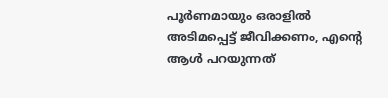പൂർണമായും ഒരാളിൽ അടിമപ്പെട്ട് ജീവിക്കണം, എന്റെ ആൾ പറയുന്നത്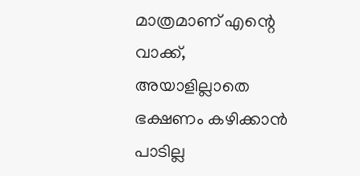മാത്രമാണ് എന്റെ വാക്ക്, അയാളില്ലാതെ ഭക്ഷണം കഴിക്കാൻ പാടില്ല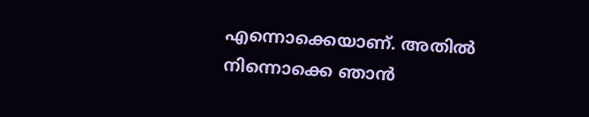എന്നൊക്കെയാണ്. അതിൽ നിന്നൊക്കെ ഞാൻ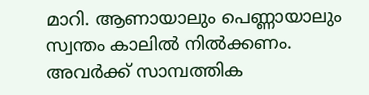മാറി. ആണായാലും പെണ്ണായാലും സ്വന്തം കാലിൽ നിൽക്കണം. അവർക്ക് സാമ്പത്തിക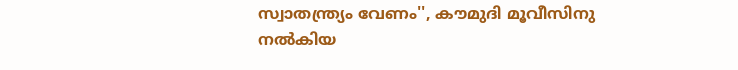സ്വാതന്ത്ര്യം വേണം'', കൗമുദി മൂവീസിനു നൽകിയ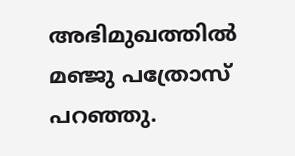അഭിമുഖത്തിൽ മഞ്ജു പത്രോസ് പറഞ്ഞു.